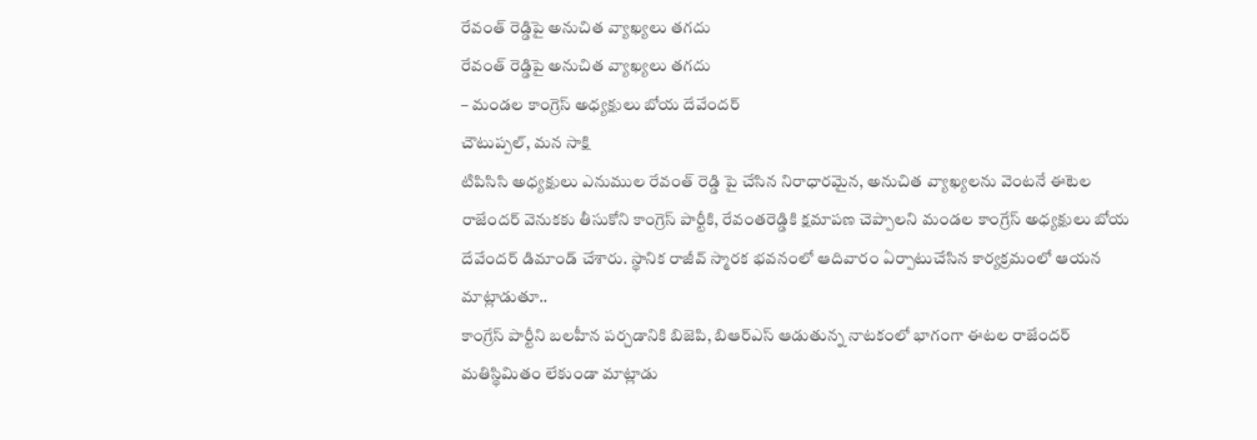రేవంత్ రెడ్డిపై అనుచిత వ్యాఖ్యలు తగదు
రేవంత్ రెడ్డిపై అనుచిత వ్యాఖ్యలు తగదు
– మండల కాంగ్రెస్ అధ్యక్షులు బోయ దేవేందర్
చౌటుప్పల్, మన సాక్షి
టిపిసిసి అధ్యక్షులు ఎనుముల రేవంత్ రెడ్డి పై చేసిన నిరాధారమైన, అనుచిత వ్యాఖ్యలను వెంటనే ఈటెల రాజేందర్ వెనుకకు తీసుకోని కాంగ్రెస్ పార్టీకి, రేవంతరెడ్డికి క్షమాపణ చెప్పాలని మండల కాంగ్రేస్ అధ్యక్షులు బోయ దేవేందర్ డిమాండ్ చేశారు. స్థానిక రాజీవ్ స్మారక భవనంలో ఆదివారం ఏర్పాటుచేసిన కార్యక్రమంలో ఆయన మాట్లాడుతూ..
కాంగ్రేస్ పార్టీని బలహీన పర్చడానికి బిజెపి, బిఆర్ఎస్ ఆడుతున్న నాటకంలో భాగంగా ఈటల రాజేందర్ మతిస్థిమితం లేకుండా మాట్లాడు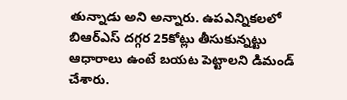తున్నాడు అని అన్నారు. ఉపఎన్నికలలో బిఆర్ఎస్ దగ్గర 25కోట్లు తీసుకున్నట్టు ఆధారాలు ఉంటే బయట పెట్టాలని డిమండ్ చేశారు.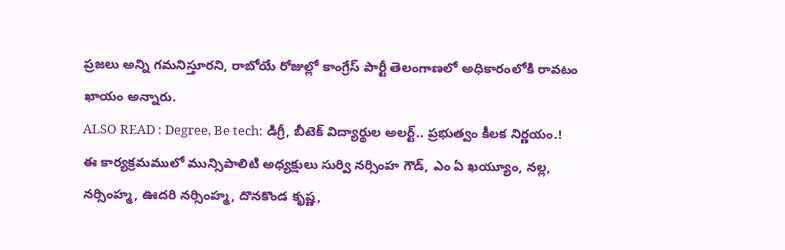ప్రజలు అన్ని గమనిస్తూరని, రాబోయే రోజుల్లో కాంగ్రేస్ పార్టీ తెలంగాణలో అధికారంలోకి రావటం ఖాయం అన్నారు.
ALSO READ : Degree, Be tech: డిగ్రీ, బీటెక్ విద్యార్థుల అలర్ట్.. ప్రభుత్వం కీలక నిర్ణయం.!
ఈ కార్యక్రమములో మున్సిపాలిటి అధ్యక్షులు సుర్వి నర్సింహ గౌడ్, ఎం ఏ ఖయ్యూం, నల్ల, నర్సింహ్మ, ఊదరి నర్సింహ్మ, దొనకొండ కృష్ణ,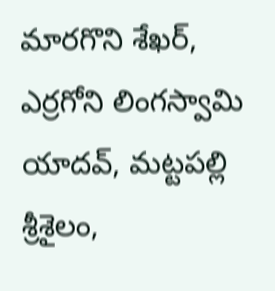మారగొని శేఖర్, ఎర్రగోని లింగస్వామి యాదవ్, మట్టపల్లి శ్రీశైలం,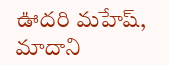ఊదరి మహేష్, మాదాని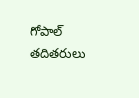గోపాల్ తదితరులు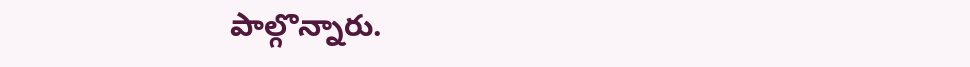పాల్గొన్నారు.